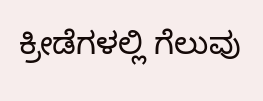ಕ್ರೀಡೆಗಳಲ್ಲಿ ಗೆಲುವು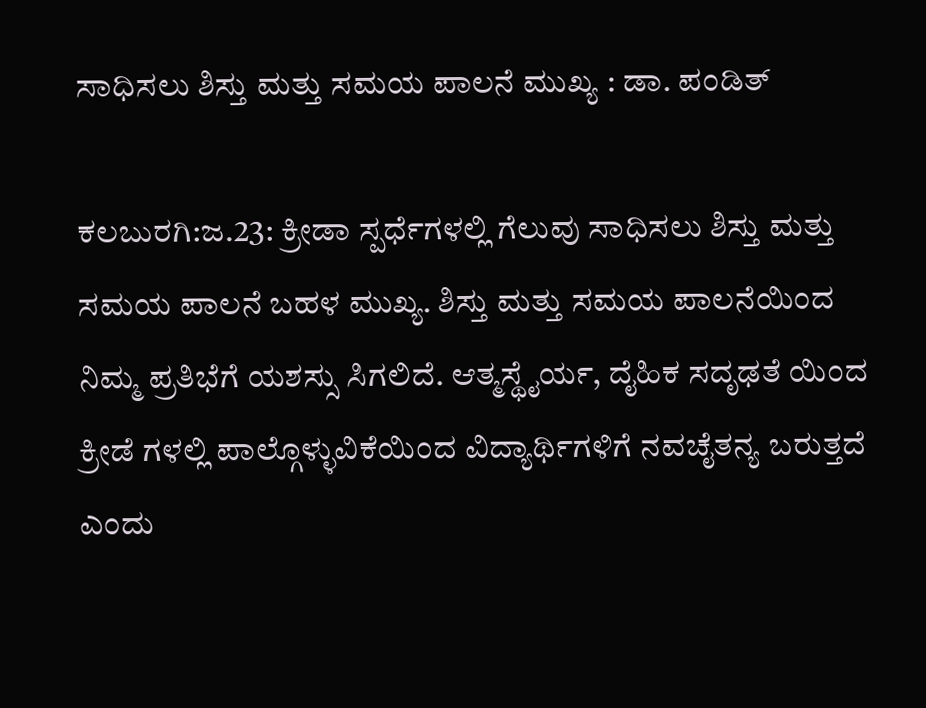ಸಾಧಿಸಲು ಶಿಸ್ತು ಮತ್ತು ಸಮಯ ಪಾಲನೆ ಮುಖ್ಯ : ಡಾ. ಪಂಡಿತ್

ಕಲಬುರಗಿ:ಜ.23: ಕ್ರೀಡಾ ಸ್ಪರ್ಧೆಗಳಲ್ಲಿ ಗೆಲುವು ಸಾಧಿಸಲು ಶಿಸ್ತು ಮತ್ತು ಸಮಯ ಪಾಲನೆ ಬಹಳ ಮುಖ್ಯ. ಶಿಸ್ತು ಮತ್ತು ಸಮಯ ಪಾಲನೆಯಿಂದ ನಿಮ್ಮ ಪ್ರತಿಭೆಗೆ ಯಶಸ್ಸು ಸಿಗಲಿದೆ. ಆತ್ಮಸ್ಥೈರ್ಯ, ದೈಹಿಕ ಸದೃಢತೆ ಯಿಂದ ಕ್ರೀಡೆ ಗಳಲ್ಲಿ ಪಾಲ್ಗೊಳ್ಳುವಿಕೆಯಿಂದ ವಿದ್ಯಾರ್ಥಿಗಳಿಗೆ ನವಚೈತನ್ಯ ಬರುತ್ತದೆ ಎಂದು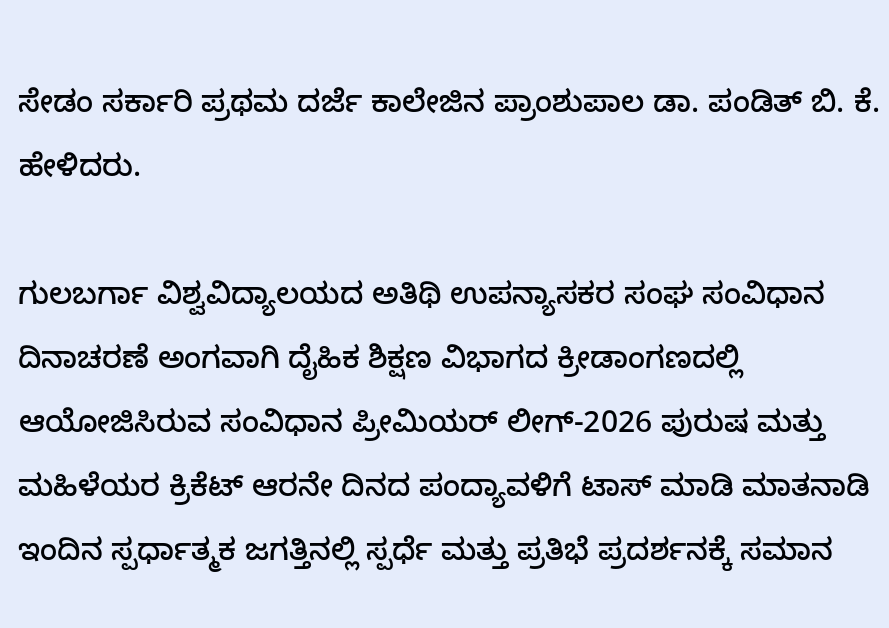ಸೇಡಂ ಸರ್ಕಾರಿ ಪ್ರಥಮ ದರ್ಜೆ ಕಾಲೇಜಿನ ಪ್ರಾಂಶುಪಾಲ ಡಾ. ಪಂಡಿತ್ ಬಿ. ಕೆ. ಹೇಳಿದರು.

ಗುಲಬರ್ಗಾ ವಿಶ್ವವಿದ್ಯಾಲಯದ ಅತಿಥಿ ಉಪನ್ಯಾಸಕರ ಸಂಘ ಸಂವಿಧಾನ ದಿನಾಚರಣೆ ಅಂಗವಾಗಿ ದೈಹಿಕ ಶಿಕ್ಷಣ ವಿಭಾಗದ ಕ್ರೀಡಾಂಗಣದಲ್ಲಿ ಆಯೋಜಿಸಿರುವ ಸಂವಿಧಾನ ಪ್ರೀಮಿಯರ್ ಲೀಗ್-2026 ಪುರುಷ ಮತ್ತು ಮಹಿಳೆಯರ ಕ್ರಿಕೆಟ್ ಆರನೇ ದಿನದ ಪಂದ್ಯಾವಳಿಗೆ ಟಾಸ್ ಮಾಡಿ ಮಾತನಾಡಿ ಇಂದಿನ ಸ್ಪರ್ಧಾತ್ಮಕ ಜಗತ್ತಿನಲ್ಲಿ ಸ್ಪರ್ಧೆ ಮತ್ತು ಪ್ರತಿಭೆ ಪ್ರದರ್ಶನಕ್ಕೆ ಸಮಾನ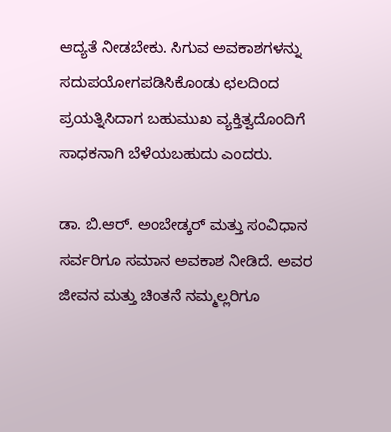ಆದ್ಯತೆ ನೀಡಬೇಕು. ಸಿಗುವ ಅವಕಾಶಗಳನ್ನು ಸದುಪಯೋಗಪಡಿಸಿಕೊಂಡು ಛಲದಿಂದ ಪ್ರಯತ್ನಿಸಿದಾಗ ಬಹುಮುಖ ವ್ಯಕ್ತಿತ್ವದೊಂದಿಗೆ ಸಾಧಕನಾಗಿ ಬೆಳೆಯಬಹುದು ಎಂದರು.

ಡಾ. ಬಿ.ಆರ್. ಅಂಬೇಡ್ಕರ್ ಮತ್ತು ಸಂವಿಧಾನ ಸರ್ವರಿಗೂ ಸಮಾನ ಅವಕಾಶ ನೀಡಿದೆ. ಅವರ ಜೀವನ ಮತ್ತು ಚಿಂತನೆ ನಮ್ಮಲ್ಲರಿಗೂ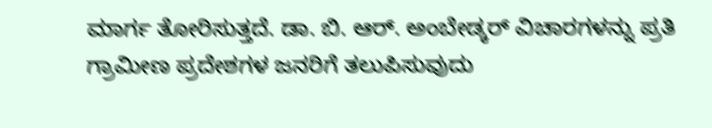ಮಾರ್ಗ ತೋರಿಸುತ್ತದೆ. ಡಾ. ಬಿ. ಆರ್. ಅಂಬೇಡ್ಕರ್ ವಿಚಾರಗಳನ್ನು ಪ್ರತಿ ಗ್ರಾಮೀಣ ಪ್ರದೇಶಗಳ ಜನರಿಗೆ ತಲುಪಿಸುವುದು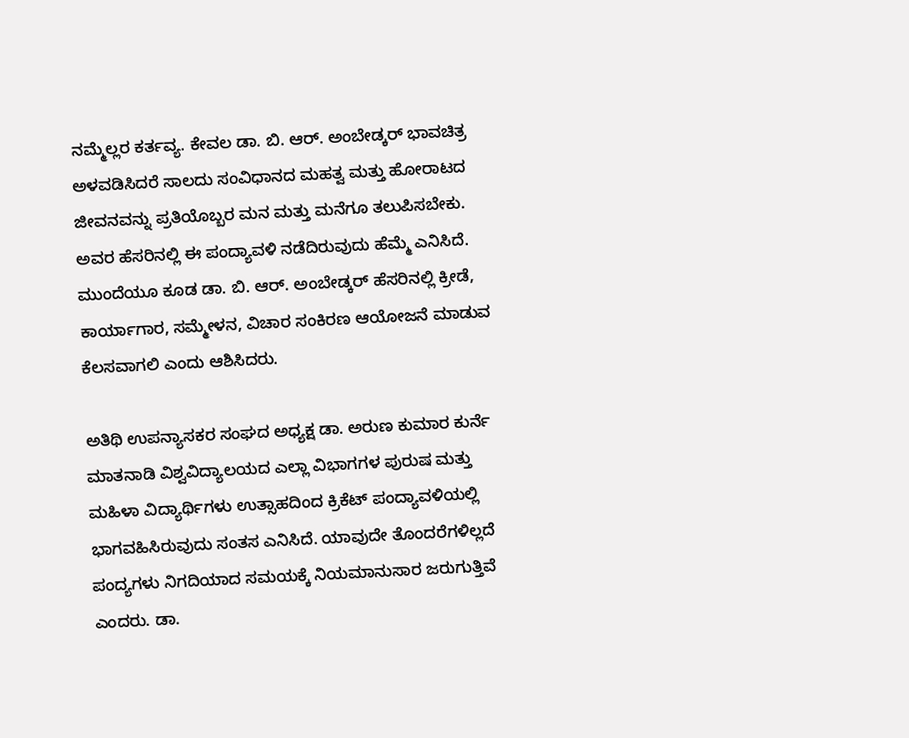ನಮ್ಮೆಲ್ಲರ ಕರ್ತವ್ಯ. ಕೇವಲ ಡಾ. ಬಿ. ಆರ್. ಅಂಬೇಡ್ಕರ್ ಭಾವಚಿತ್ರ ಅಳವಡಿಸಿದರೆ ಸಾಲದು ಸಂವಿಧಾನದ ಮಹತ್ವ ಮತ್ತು ಹೋರಾಟದ ಜೀವನವನ್ನು ಪ್ರತಿಯೊಬ್ಬರ ಮನ ಮತ್ತು ಮನೆಗೂ ತಲುಪಿಸಬೇಕು. ಅವರ ಹೆಸರಿನಲ್ಲಿ ಈ ಪಂದ್ಯಾವಳಿ ನಡೆದಿರುವುದು ಹೆಮ್ಮೆ ಎನಿಸಿದೆ. ಮುಂದೆಯೂ ಕೂಡ ಡಾ. ಬಿ. ಆರ್. ಅಂಬೇಡ್ಕರ್ ಹೆಸರಿನಲ್ಲಿ ಕ್ರೀಡೆ, ಕಾರ್ಯಾಗಾರ, ಸಮ್ಮೇಳನ, ವಿಚಾರ ಸಂಕಿರಣ ಆಯೋಜನೆ ಮಾಡುವ ಕೆಲಸವಾಗಲಿ ಎಂದು ಆಶಿಸಿದರು.

ಅತಿಥಿ ಉಪನ್ಯಾಸಕರ ಸಂಘದ ಅಧ್ಯಕ್ಷ ಡಾ. ಅರುಣ ಕುಮಾರ ಕುರ್ನೆ ಮಾತನಾಡಿ ವಿಶ್ವವಿದ್ಯಾಲಯದ ಎಲ್ಲಾ ವಿಭಾಗಗಳ ಪುರುಷ ಮತ್ತು ಮಹಿಳಾ ವಿದ್ಯಾರ್ಥಿಗಳು ಉತ್ಸಾಹದಿಂದ ಕ್ರಿಕೆಟ್ ಪಂದ್ಯಾವಳಿಯಲ್ಲಿ ಭಾಗವಹಿಸಿರುವುದು ಸಂತಸ ಎನಿಸಿದೆ. ಯಾವುದೇ ತೊಂದರೆಗಳಿಲ್ಲದೆ ಪಂದ್ಯಗಳು ನಿಗದಿಯಾದ ಸಮಯಕ್ಕೆ ನಿಯಮಾನುಸಾರ ಜರುಗುತ್ತಿವೆ ಎಂದರು. ಡಾ.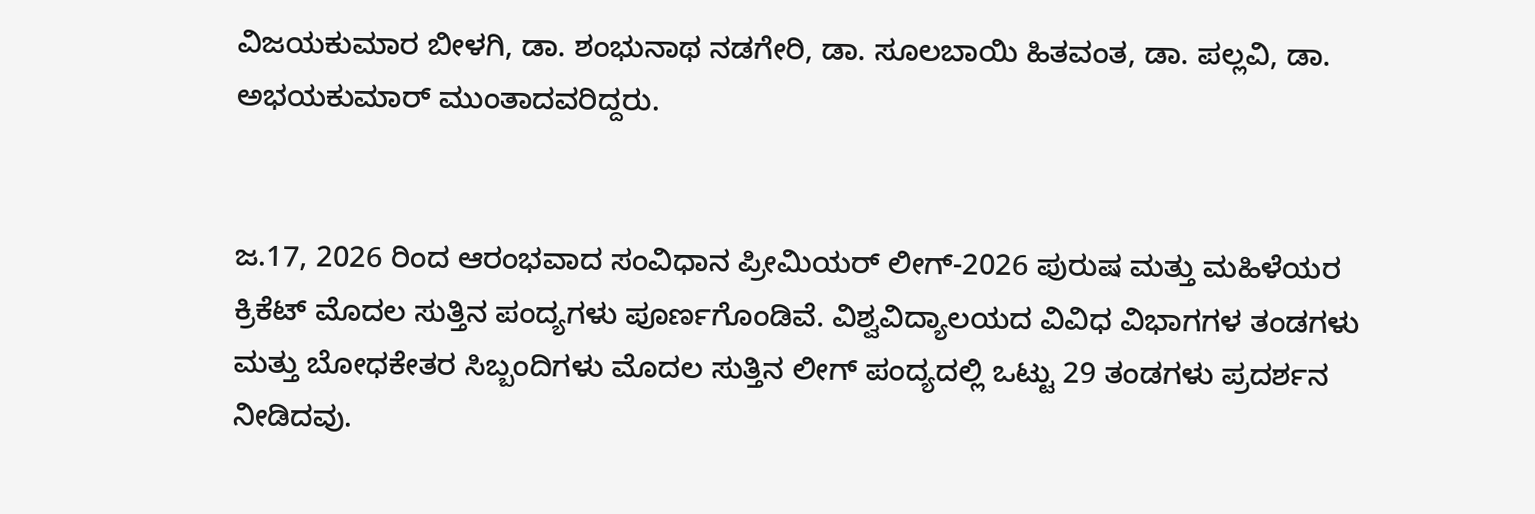ವಿಜಯಕುಮಾರ ಬೀಳಗಿ, ಡಾ. ಶಂಭುನಾಥ ನಡಗೇರಿ, ಡಾ. ಸೂಲಬಾಯಿ ಹಿತವಂತ, ಡಾ. ಪಲ್ಲವಿ, ಡಾ. ಅಭಯಕುಮಾರ್ ಮುಂತಾದವರಿದ್ದರು.


ಜ.17, 2026 ರಿಂದ ಆರಂಭವಾದ ಸಂವಿಧಾನ ಪ್ರೀಮಿಯರ್ ಲೀಗ್-2026 ಪುರುಷ ಮತ್ತು ಮಹಿಳೆಯರ ಕ್ರಿಕೆಟ್ ಮೊದಲ ಸುತ್ತಿನ ಪಂದ್ಯಗಳು ಪೂರ್ಣಗೊಂಡಿವೆ. ವಿಶ್ವವಿದ್ಯಾಲಯದ ವಿವಿಧ ವಿಭಾಗಗಳ ತಂಡಗಳು ಮತ್ತು ಬೋಧಕೇತರ ಸಿಬ್ಬಂದಿಗಳು ಮೊದಲ ಸುತ್ತಿನ ಲೀಗ್ ಪಂದ್ಯದಲ್ಲಿ ಒಟ್ಟು 29 ತಂಡಗಳು ಪ್ರದರ್ಶನ ನೀಡಿದವು.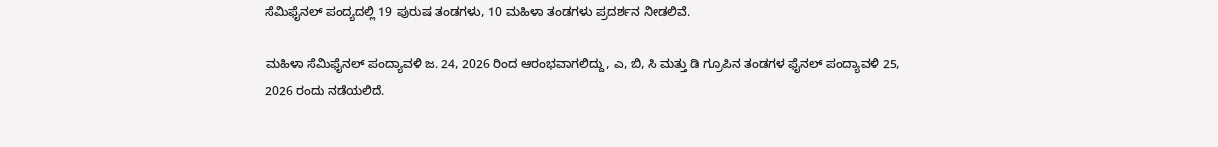ಸೆಮಿಫೈನಲ್ ಪಂದ್ಯದಲ್ಲಿ 19 ಪುರುಷ ತಂಡಗಳು, 10 ಮಹಿಳಾ ತಂಡಗಳು ಪ್ರದರ್ಶನ ನೀಡಲಿವೆ.

ಮಹಿಳಾ ಸೆಮಿಫೈನಲ್ ಪಂದ್ಯಾವಳಿ ಜ. 24, 2026 ರಿಂದ ಆರಂಭವಾಗಲಿದ್ದು, ಎ, ಬಿ, ಸಿ ಮತ್ತು ಡಿ ಗ್ರೂಪಿನ ತಂಡಗಳ ಫೈನಲ್ ಪಂದ್ಯಾವಳಿ 25, 2026 ರಂದು ನಡೆಯಲಿದೆ.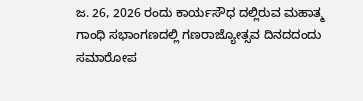ಜ. 26, 2026 ರಂದು ಕಾರ್ಯಸೌಧ ದಲ್ಲಿರುವ ಮಹಾತ್ಮ ಗಾಂಧಿ ಸಭಾಂಗಣದಲ್ಲಿ ಗಣರಾಜ್ಯೋತ್ಸವ ದಿನದದಂದು ಸಮಾರೋಪ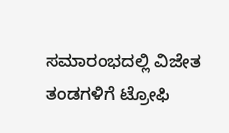ಸಮಾರಂಭದಲ್ಲಿ ವಿಜೇತ ತಂಡಗಳಿಗೆ ಟ್ರೋಫಿ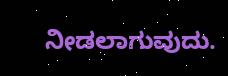ನೀಡಲಾಗುವುದು.